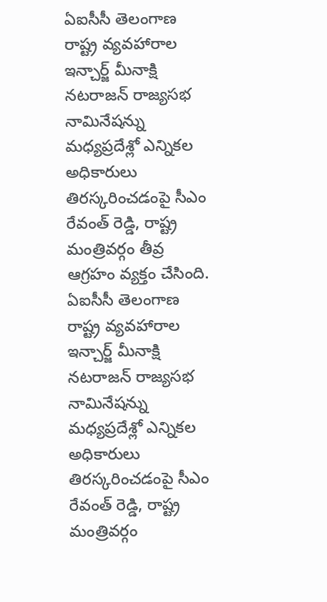ఏఐసీసీ తెలంగాణ రాష్ట్ర వ్యవహారాల ఇన్చార్జ్ మీనాక్షి నటరాజన్ రాజ్యసభ నామినేషన్ను మధ్యప్రదేశ్లో ఎన్నికల అధికారులు తిరస్కరించడంపై సీఎం రేవంత్ రెడ్డి, రాష్ట్ర మంత్రివర్గం తీవ్ర ఆగ్రహం వ్యక్తం చేసింది.
ఏఐసీసీ తెలంగాణ రాష్ట్ర వ్యవహారాల ఇన్చార్జ్ మీనాక్షి నటరాజన్ రాజ్యసభ నామినేషన్ను మధ్యప్రదేశ్లో ఎన్నికల అధికారులు తిరస్కరించడంపై సీఎం రేవంత్ రెడ్డి, రాష్ట్ర మంత్రివర్గం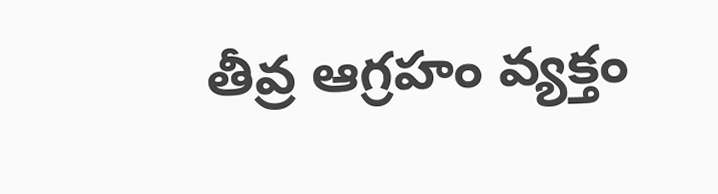తీవ్ర ఆగ్రహం వ్యక్తం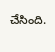చేసింది.